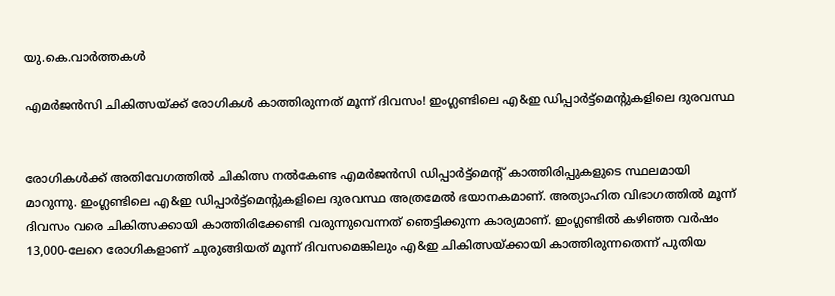യു.കെ.വാര്‍ത്തകള്‍

എമര്‍ജന്‍സി ചികിത്സയ്ക്ക് രോഗികള്‍ കാത്തിരുന്നത് മൂന്ന് ദിവസം! ഇംഗ്ലണ്ടിലെ എ&ഇ ഡിപ്പാര്‍ട്ട്‌മെന്റുകളിലെ ദുരവസ്ഥ


രോഗികള്‍ക്ക് അതിവേഗത്തില്‍ ചികിത്സ നല്‍കേണ്ട എമര്‍ജന്‍സി ഡിപ്പാര്‍ട്ട്‌മെന്റ് കാത്തിരിപ്പുകളുടെ സ്ഥലമായി മാറുന്നു. ഇംഗ്ലണ്ടിലെ എ&ഇ ഡിപ്പാര്‍ട്ട്‌മെന്റുകളിലെ ദുരവസ്ഥ അത്രമേല്‍ ഭയാനകമാണ്. അത്യാഹിത വിഭാഗത്തില്‍ മൂന്ന് ദിവസം വരെ ചികിത്സക്കായി കാത്തിരിക്കേണ്ടി വരുന്നുവെന്നത് ഞെട്ടിക്കുന്ന കാര്യമാണ്. ഇംഗ്ലണ്ടില്‍ കഴിഞ്ഞ വര്‍ഷം 13,000-ലേറെ രോഗികളാണ് ചുരുങ്ങിയത് മൂന്ന് ദിവസമെങ്കിലും എ&ഇ ചികിത്സയ്ക്കായി കാത്തിരുന്നതെന്ന് പുതിയ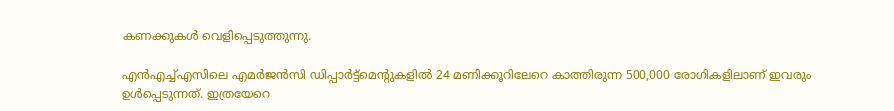കണക്കുകള്‍ വെളിപ്പെടുത്തുന്നു.

എന്‍എച്ച്എസിലെ എമര്‍ജന്‍സി ഡിപ്പാര്‍ട്ട്‌മെന്റുകളില്‍ 24 മണിക്കൂറിലേറെ കാത്തിരുന്ന 500,000 രോഗികളിലാണ് ഇവരും ഉള്‍പ്പെടുന്നത്. ഇത്രയേറെ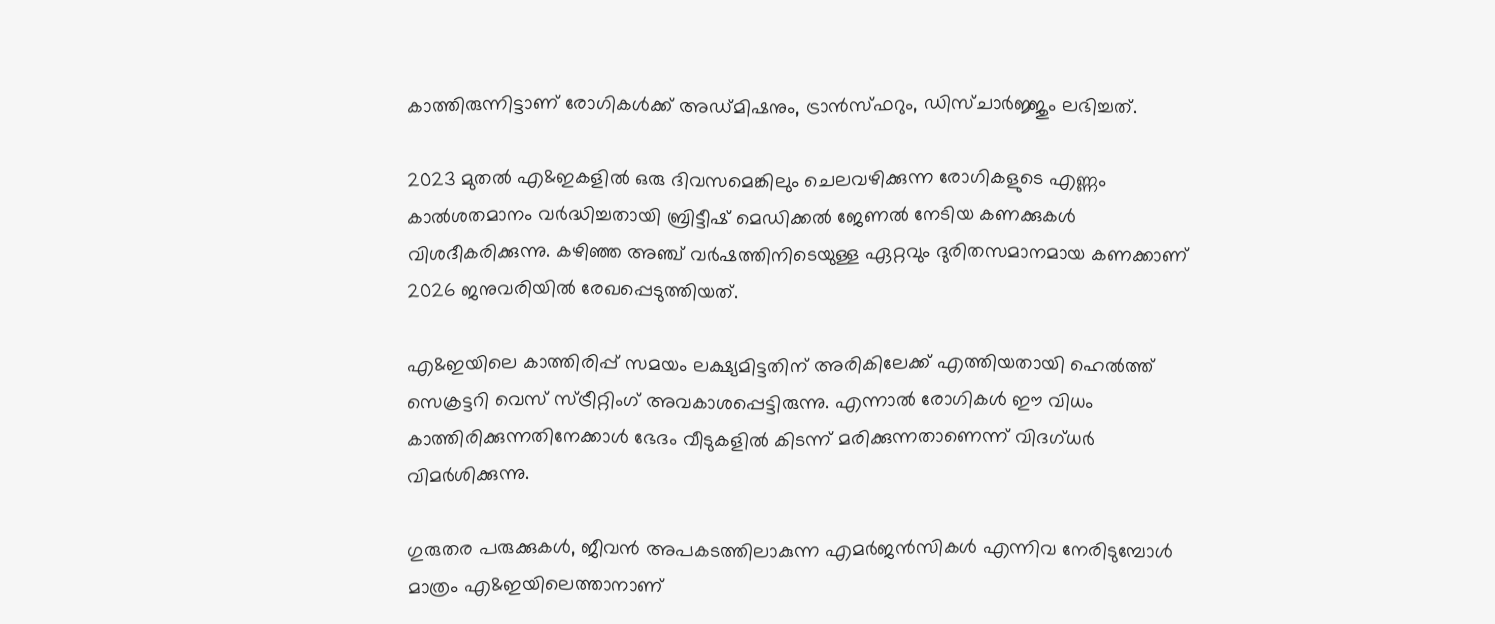കാത്തിരുന്നിട്ടാണ് രോഗികള്‍ക്ക് അഡ്മിഷനും, ട്രാന്‍സ്ഫറും, ഡിസ്ചാര്‍ജ്ജും ലഭിച്ചത്.

2023 മുതല്‍ എ&ഇകളില്‍ ഒരു ദിവസമെങ്കിലും ചെലവഴിക്കുന്ന രോഗികളുടെ എണ്ണം കാല്‍ശതമാനം വര്‍ദ്ധിച്ചതായി ബ്രിട്ടീഷ് മെഡിക്കല്‍ ജേണല്‍ നേടിയ കണക്കുകള്‍ വിശദീകരിക്കുന്നു. കഴിഞ്ഞ അഞ്ച് വര്‍ഷത്തിനിടെയുള്ള ഏറ്റവും ദുരിതസമാനമായ കണക്കാണ് 2026 ജനുവരിയില്‍ രേഖപ്പെടുത്തിയത്.

എ&ഇയിലെ കാത്തിരിപ്പ് സമയം ലക്ഷ്യമിട്ടതിന് അരികിലേക്ക് എത്തിയതായി ഹെല്‍ത്ത് സെക്രട്ടറി വെസ് സ്ട്രീറ്റിംഗ് അവകാശപ്പെട്ടിരുന്നു. എന്നാല്‍ രോഗികള്‍ ഈ വിധം കാത്തിരിക്കുന്നതിനേക്കാള്‍ ഭേദം വീടുകളില്‍ കിടന്ന് മരിക്കുന്നതാണെന്ന് വിദഗ്ധര്‍ വിമര്‍ശിക്കുന്നു.

ഗുരുതര പരുക്കുകള്‍, ജീവന്‍ അപകടത്തിലാകുന്ന എമര്‍ജന്‍സികള്‍ എന്നിവ നേരിടുമ്പോള്‍ മാത്രം എ&ഇയിലെത്താനാണ്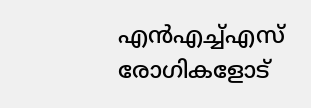എന്‍എച്ച്എസ് രോഗികളോട്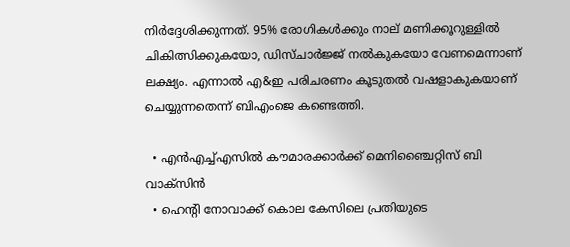നിര്‍ദ്ദേശിക്കുന്നത്. 95% രോഗികള്‍ക്കും നാല് മണിക്കൂറുള്ളില്‍ ചികിത്സിക്കുകയോ, ഡിസ്ചാര്‍ജ്ജ് നല്‍കുകയോ വേണമെന്നാണ് ലക്ഷ്യം. എന്നാല്‍ എ&ഇ പരിചരണം കൂടുതല്‍ വഷളാകുകയാണ് ചെയ്യുന്നതെന്ന് ബിഎംജെ കണ്ടെത്തി.

  • എന്‍എച്ച്എസില്‍ കൗമാരക്കാര്‍ക്ക് മെനിഞ്ചൈറ്റിസ് ബി വാക്‌സിന്‍
  • ഹെന്റി നോവാക്ക് കൊല കേസിലെ പ്രതിയുടെ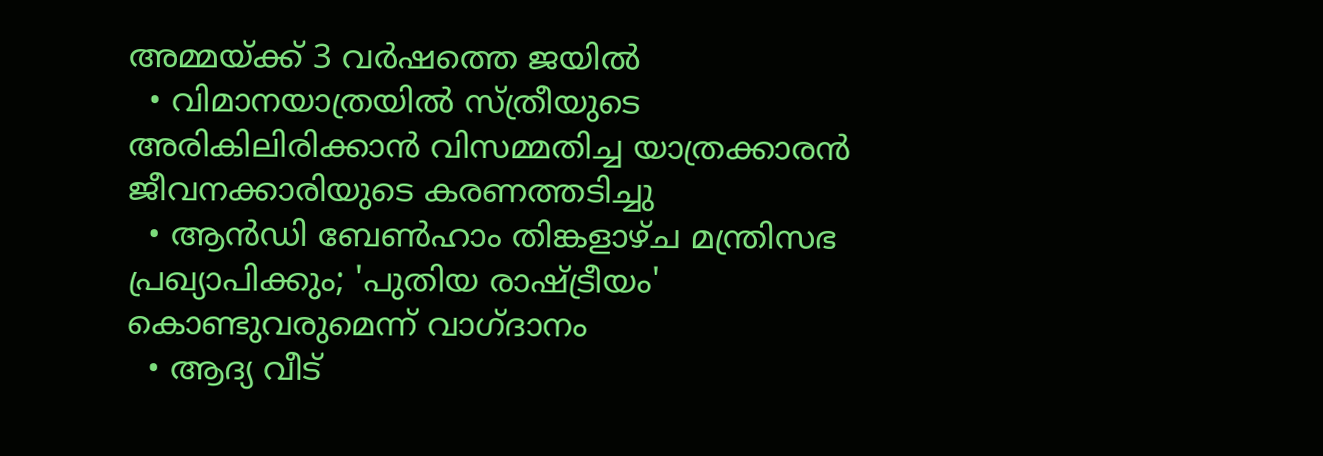അമ്മയ്ക്ക് 3 വര്‍ഷത്തെ ജയില്‍
  • വിമാനയാത്രയില്‍ സ്ത്രീയുടെ അരികിലിരിക്കാന്‍ വിസമ്മതിച്ച യാത്രക്കാരന്‍ ജീവനക്കാരിയുടെ കരണത്തടിച്ചു
  • ആന്‍ഡി ബേണ്‍ഹാം തിങ്കളാഴ്ച മന്ത്രിസഭ പ്രഖ്യാപിക്കും; 'പുതിയ രാഷ്ട്രീയം' കൊണ്ടുവരുമെന്ന് വാഗ്ദാനം
  • ആദ്യ വീട്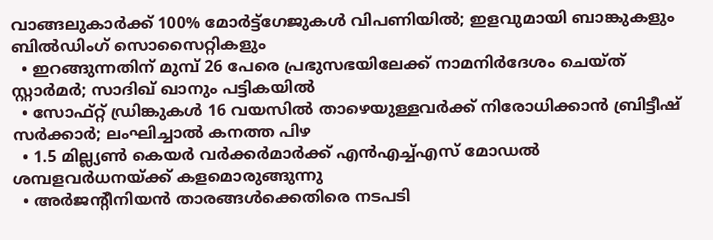വാങ്ങലുകാര്‍ക്ക് 100% മോര്‍ട്ട്‌ഗേജുകള്‍ വിപണിയില്‍; ഇളവുമായി ബാങ്കുകളും ബില്‍ഡിംഗ് സൊസൈറ്റികളും
  • ഇറങ്ങുന്നതിന് മുമ്പ് 26 പേരെ പ്രഭുസഭയിലേക്ക് നാമനിര്‍ദേശം ചെയ്ത് സ്റ്റാര്‍മര്‍; സാദിഖ് ഖാനും പട്ടികയില്‍
  • സോഫ്റ്റ് ഡ്രിങ്കുകള്‍ 16 വയസില്‍ താഴെയുള്ളവര്‍ക്ക് നിരോധിക്കാന്‍ ബ്രിട്ടീഷ് സര്‍ക്കാര്‍; ലംഘിച്ചാല്‍ കനത്ത പിഴ
  • 1.5 മില്ല്യണ്‍ കെയര്‍ വര്‍ക്കര്‍മാര്‍ക്ക് എന്‍എച്ച്എസ് മോഡല്‍ ശമ്പളവര്‍ധനയ്ക്ക് കളമൊരുങ്ങുന്നു
  • അര്‍ജന്റീനിയന്‍ താരങ്ങള്‍ക്കെതിരെ നടപടി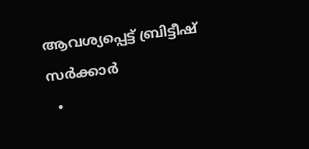ആവശ്യപ്പെട്ട് ബ്രിട്ടീഷ് സര്‍ക്കാര്‍
  •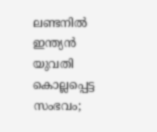ലണ്ടനില്‍ ഇന്ത്യന്‍ യുവതി കൊല്ലപ്പെട്ട സംഭവം;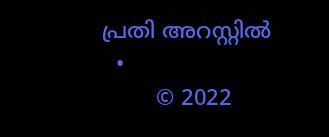പ്രതി അറസ്റ്റില്‍
  •
        © 2022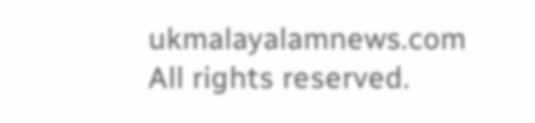ukmalayalamnews.com All rights reserved.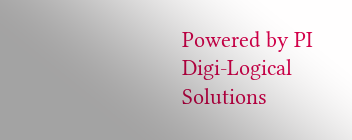Powered by PI Digi-Logical Solutions